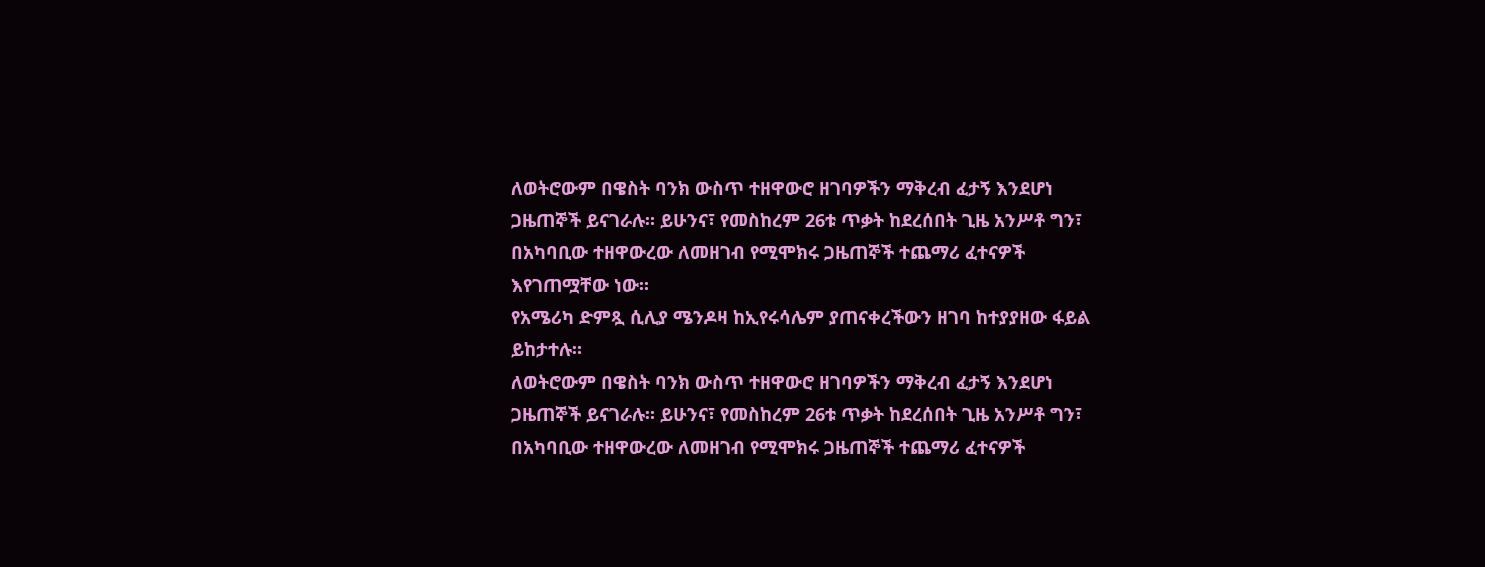ለወትሮውም በዌስት ባንክ ውስጥ ተዘዋውሮ ዘገባዎችን ማቅረብ ፈታኝ እንደሆነ ጋዜጠኞች ይናገራሉ። ይሁንና፣ የመስከረም 26ቱ ጥቃት ከደረሰበት ጊዜ አንሥቶ ግን፣ በአካባቢው ተዘዋውረው ለመዘገብ የሚሞክሩ ጋዜጠኞች ተጨማሪ ፈተናዎች እየገጠሟቸው ነው።
የአሜሪካ ድምጿ ሲሊያ ሜንዶዛ ከኢየሩሳሌም ያጠናቀረችውን ዘገባ ከተያያዘው ፋይል ይከታተሉ።
ለወትሮውም በዌስት ባንክ ውስጥ ተዘዋውሮ ዘገባዎችን ማቅረብ ፈታኝ እንደሆነ ጋዜጠኞች ይናገራሉ። ይሁንና፣ የመስከረም 26ቱ ጥቃት ከደረሰበት ጊዜ አንሥቶ ግን፣ በአካባቢው ተዘዋውረው ለመዘገብ የሚሞክሩ ጋዜጠኞች ተጨማሪ ፈተናዎች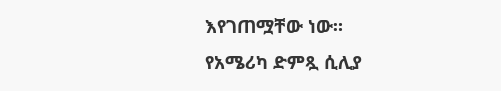እየገጠሟቸው ነው።
የአሜሪካ ድምጿ ሲሊያ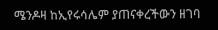ሜንዶዛ ከኢየሩሳሌም ያጠናቀረችውን ዘገባ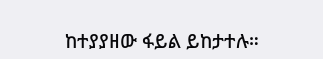ከተያያዘው ፋይል ይከታተሉ።